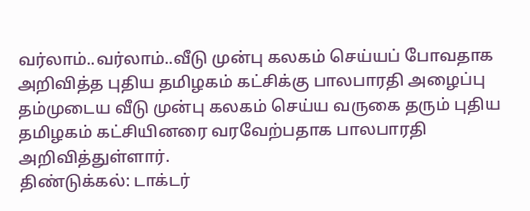வர்லாம்..வர்லாம்..வீடு முன்பு கலகம் செய்யப் போவதாக அறிவித்த புதிய தமிழகம் கட்சிக்கு பாலபாரதி அழைப்பு
தம்முடைய வீடு முன்பு கலகம் செய்ய வருகை தரும் புதிய தமிழகம் கட்சியினரை வரவேற்பதாக பாலபாரதி அறிவித்துள்ளார்.
திண்டுக்கல்: டாக்டர்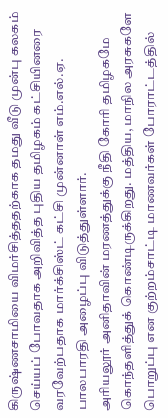கிருஷ்ணசாமியை விமர்சித்ததற்காக தமது வீடு முன்பு கலகம் செய்யப் போவதாக அறிவித்த புதிய தமிழகம் கட்சியினரை வரவேற்பதாக மார்க்சிஸ்ட் கட்சி முன்னாள் எம்.எல்.ஏ. பாலபாரதி அழைப்பு விடுத்துள்ளார்.
அரியலூர் அனிதாவின் மரணத்துக்கு நீதி கோரி தமிழகமே கொந்தளித்துக் கொண்டிருக்கிறது. மத்திய, மாநில அரசுகளே பொறுப்பு என குற்றம்சாட்டி மாணவர்கள் போராட்டத்தில்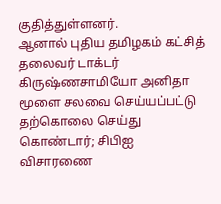குதித்துள்ளனர்.
ஆனால் புதிய தமிழகம் கட்சித் தலைவர் டாக்டர் கிருஷ்ணசாமியோ அனிதா மூளை சலவை செய்யப்பட்டு தற்கொலை செய்து கொண்டார்; சிபிஐ விசாரணை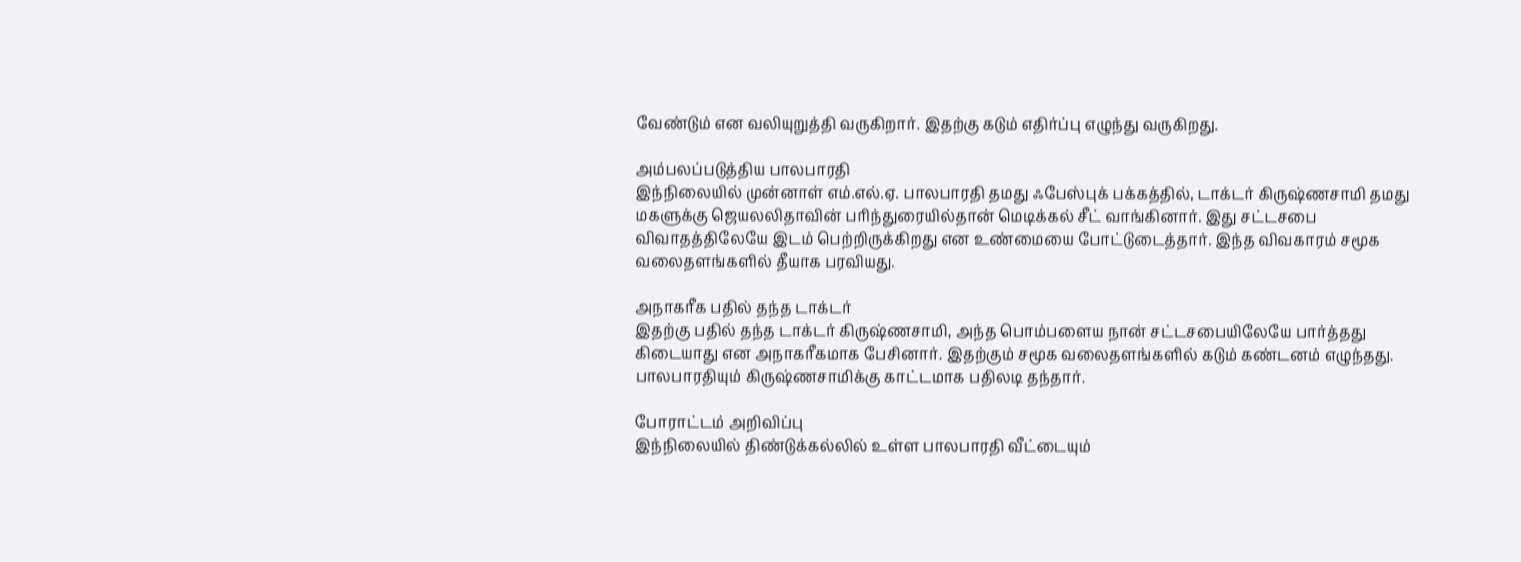வேண்டும் என வலியுறுத்தி வருகிறார். இதற்கு கடும் எதிர்ப்பு எழுந்து வருகிறது.

அம்பலப்படுத்திய பாலபாரதி
இந்நிலையில் முன்னாள் எம்.எல்.ஏ. பாலபாரதி தமது ஃபேஸ்புக் பக்கத்தில், டாக்டர் கிருஷ்ணசாமி தமது மகளுக்கு ஜெயலலிதாவின் பரிந்துரையில்தான் மெடிக்கல் சீட் வாங்கினார். இது சட்டசபை விவாதத்திலேயே இடம் பெற்றிருக்கிறது என உண்மையை போட்டுடைத்தார். இந்த விவகாரம் சமூக வலைதளங்களில் தீயாக பரவியது.

அநாகரீக பதில் தந்த டாக்டர்
இதற்கு பதில் தந்த டாக்டர் கிருஷ்ணசாமி, அந்த பொம்பளைய நான் சட்டசபையிலேயே பார்த்தது கிடையாது என அநாகரீகமாக பேசினார். இதற்கும் சமூக வலைதளங்களில் கடும் கண்டனம் எழுந்தது. பாலபாரதியும் கிருஷ்ணசாமிக்கு காட்டமாக பதிலடி தந்தார்.

போராட்டம் அறிவிப்பு
இந்நிலையில் திண்டுக்கல்லில் உள்ள பாலபாரதி வீட்டையும்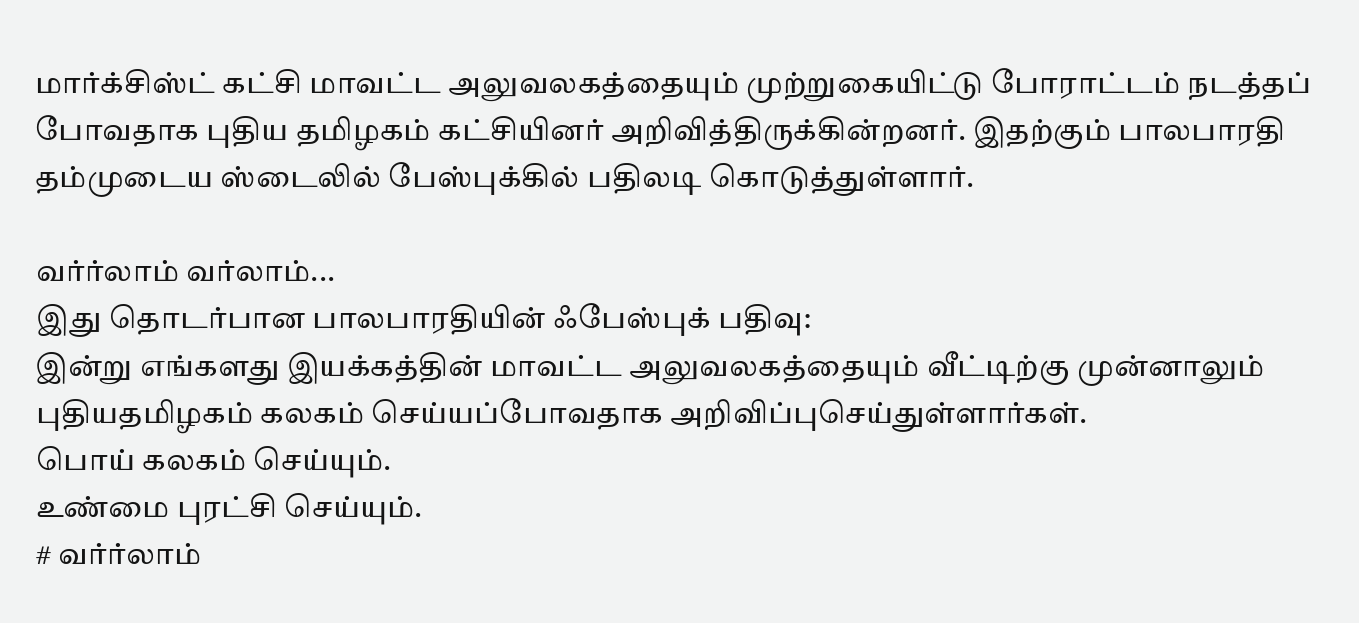மார்க்சிஸ்ட் கட்சி மாவட்ட அலுவலகத்தையும் முற்றுகையிட்டு போராட்டம் நடத்தப் போவதாக புதிய தமிழகம் கட்சியினர் அறிவித்திருக்கின்றனர். இதற்கும் பாலபாரதி தம்முடைய ஸ்டைலில் பேஸ்புக்கில் பதிலடி கொடுத்துள்ளார்.

வர்ர்லாம் வர்லாம்...
இது தொடர்பான பாலபாரதியின் ஃபேஸ்புக் பதிவு:
இன்று எங்களது இயக்கத்தின் மாவட்ட அலுவலகத்தையும் வீட்டிற்கு முன்னாலும் புதியதமிழகம் கலகம் செய்யப்போவதாக அறிவிப்புசெய்துள்ளார்கள்.
பொய் கலகம் செய்யும்.
உண்மை புரட்சி செய்யும்.
# வர்ர்லாம்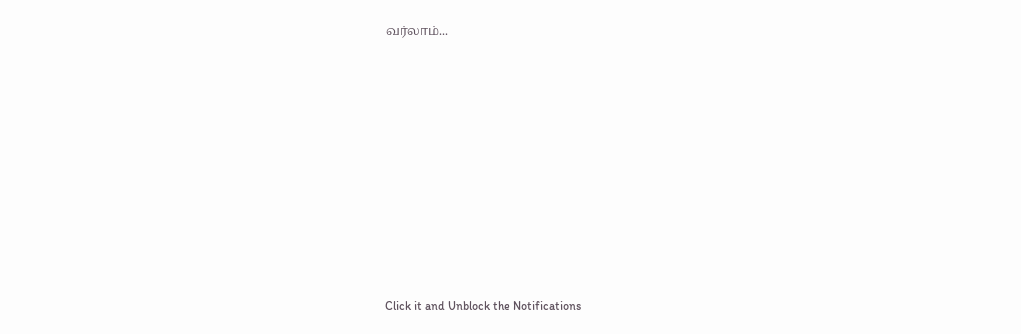வர்லாம்...












Click it and Unblock the Notifications